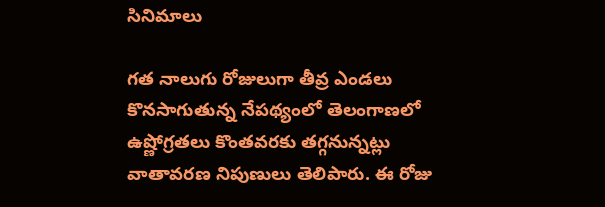సినిమాలు

గత నాలుగు రోజులుగా తీవ్ర ఎండలు కొనసాగుతున్న నేపథ్యంలో తెలంగాణలో ఉష్ణోగ్రతలు కొంతవరకు తగ్గనున్నట్లు వాతావరణ నిపుణులు తెలిపారు. ఈ రోజు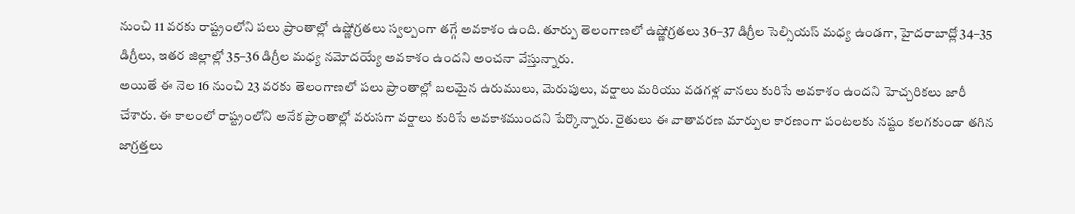నుంచి 11 వరకు రాష్ట్రంలోని పలు ప్రాంతాల్లో ఉష్ణోగ్రతలు స్వల్పంగా తగ్గే అవకాశం ఉంది. తూర్పు తెలంగాణలో ఉష్ణోగ్రతలు 36–37 డిగ్రీల సెల్సియస్ మధ్య ఉండగా, హైదరాబాద్లో 34–35 డిగ్రీలు, ఇతర జిల్లాల్లో 35–36 డిగ్రీల మధ్య నమోదయ్యే అవకాశం ఉందని అంచనా వేస్తున్నారు.
అయితే ఈ నెల 16 నుంచి 23 వరకు తెలంగాణలో పలు ప్రాంతాల్లో బలమైన ఉరుములు, మెరుపులు, వర్షాలు మరియు వడగళ్ల వానలు కురిసే అవకాశం ఉందని హెచ్చరికలు జారీ చేశారు. ఈ కాలంలో రాష్ట్రంలోని అనేక ప్రాంతాల్లో వరుసగా వర్షాలు కురిసే అవకాశముందని పేర్కొన్నారు. రైతులు ఈ వాతావరణ మార్పుల కారణంగా పంటలకు నష్టం కలగకుండా తగిన జాగ్రత్తలు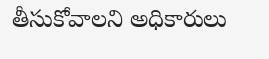తీసుకోవాలని అధికారులు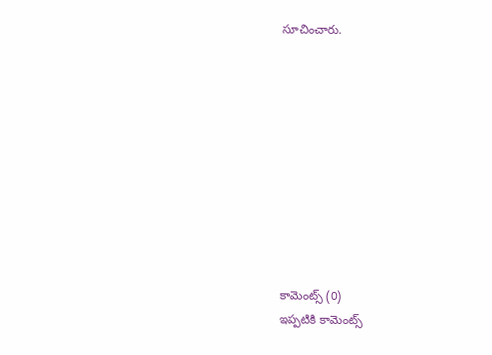సూచించారు.










కామెంట్స్ (0)
ఇప్పటికి కామెంట్స్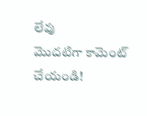లేవు
మొదటిగా కామెంట్ చేయండి!